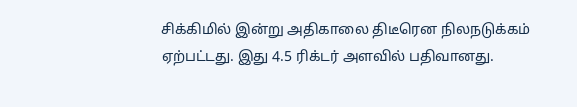சிக்கிமில் இன்று அதிகாலை திடீரென நிலநடுக்கம் ஏற்பட்டது. இது 4.5 ரிக்டர் அளவில் பதிவானது.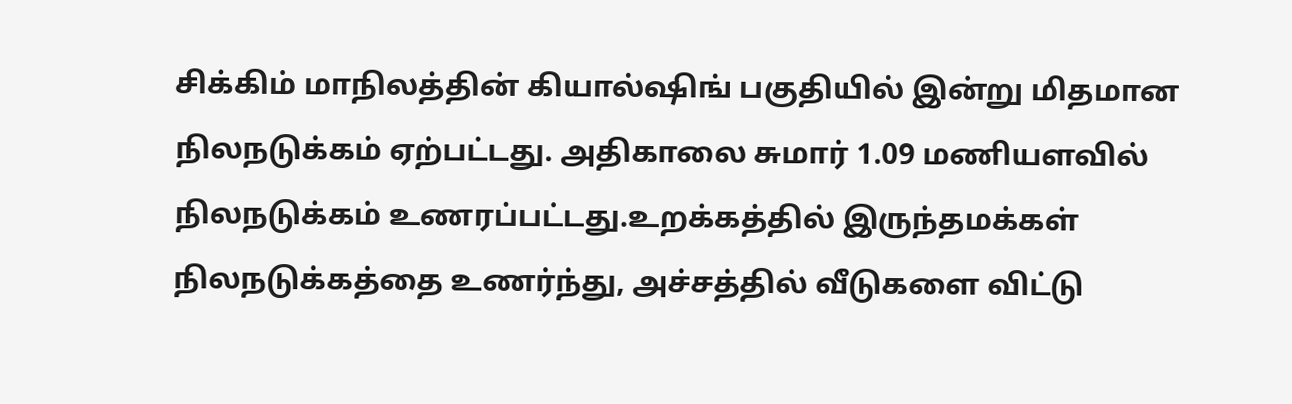சிக்கிம் மாநிலத்தின் கியால்ஷிங் பகுதியில் இன்று மிதமான நிலநடுக்கம் ஏற்பட்டது. அதிகாலை சுமார் 1.09 மணியளவில் நிலநடுக்கம் உணரப்பட்டது.உறக்கத்தில் இருந்தமக்கள் நிலநடுக்கத்தை உணர்ந்து, அச்சத்தில் வீடுகளை விட்டு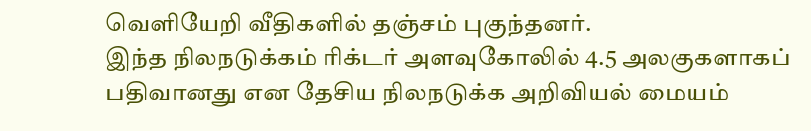வெளியேறி வீதிகளில் தஞ்சம் புகுந்தனர்.
இந்த நிலநடுக்கம் ரிக்டர் அளவுகோலில் 4.5 அலகுகளாகப் பதிவானது என தேசிய நிலநடுக்க அறிவியல் மையம்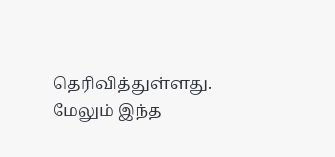தெரிவித்துள்ளது. மேலும் இந்த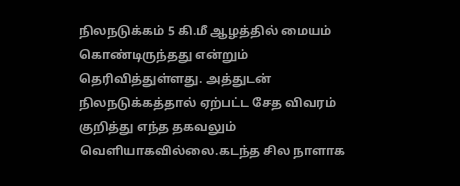நிலநடுக்கம் 5 கி.மீ ஆழத்தில் மையம் கொண்டிருந்தது என்றும் தெரிவித்துள்ளது. அத்துடன் நிலநடுக்கத்தால் ஏற்பட்ட சேத விவரம் குறித்து எந்த தகவலும் வெளியாகவில்லை.கடந்த சில நாளாக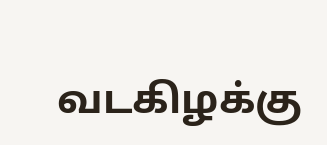வடகிழக்கு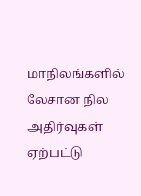மாநிலங்களில் லேசான நில அதிர்வுகள் ஏற்பட்டு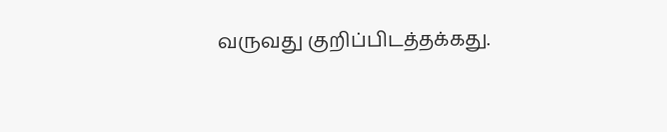வருவது குறிப்பிடத்தக்கது.